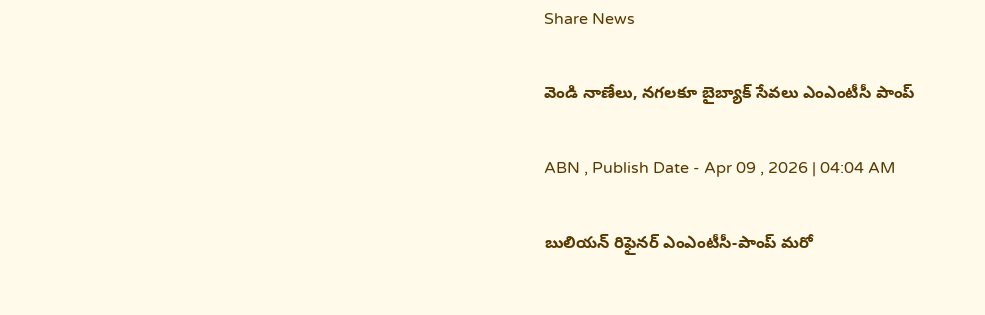Share News

వెండి నాణేలు, నగలకూ బైబ్యాక్‌ సేవలు ఎంఎంటీసీ పాంప్‌

ABN , Publish Date - Apr 09 , 2026 | 04:04 AM

బులియన్‌ రిఫైనర్‌ ఎంఎంటీసీ-పాంప్‌ మరో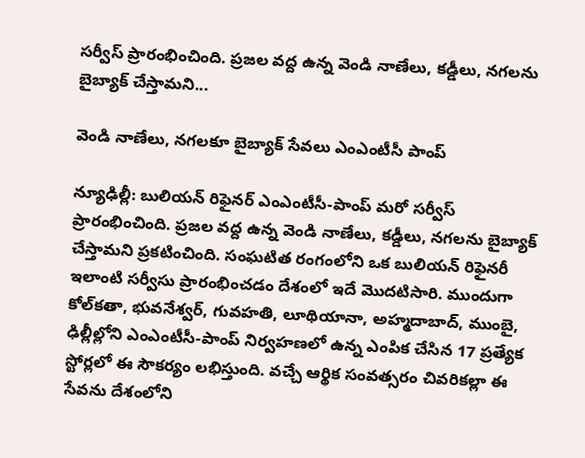సర్వీస్‌ ప్రారంభించింది. ప్రజల వద్ద ఉన్న వెండి నాణేలు, కడ్డీలు, నగలను బైబ్యాక్‌ చేస్తామని...

వెండి నాణేలు, నగలకూ బైబ్యాక్‌ సేవలు ఎంఎంటీసీ పాంప్‌

న్యూఢిల్లీ: బులియన్‌ రిఫైనర్‌ ఎంఎంటీసీ-పాంప్‌ మరో సర్వీస్‌ ప్రారంభించింది. ప్రజల వద్ద ఉన్న వెండి నాణేలు, కడ్డీలు, నగలను బైబ్యాక్‌ చేస్తామని ప్రకటించింది. సంఘటిత రంగంలోని ఒక బులియన్‌ రిఫైనరీ ఇలాంటి సర్వీసు ప్రారంభించడం దేశంలో ఇదే మొదటిసారి. ముందుగా కోల్‌కతా, భువనేశ్వర్‌, గువహతి, లూథియానా, అహ్మదాబాద్‌, ముంబై, ఢిల్లీల్లోని ఎంఎంటీసీ-పాంప్‌ నిర్వహణలో ఉన్న ఎంపిక చేసిన 17 ప్రత్యేక స్టోర్లలో ఈ సౌకర్యం లభిస్తుంది. వచ్చే ఆర్థిక సంవత్సరం చివరికల్లా ఈ సేవను దేశంలోని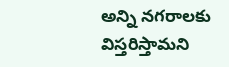అన్ని నగరాలకు విస్తరిస్తామని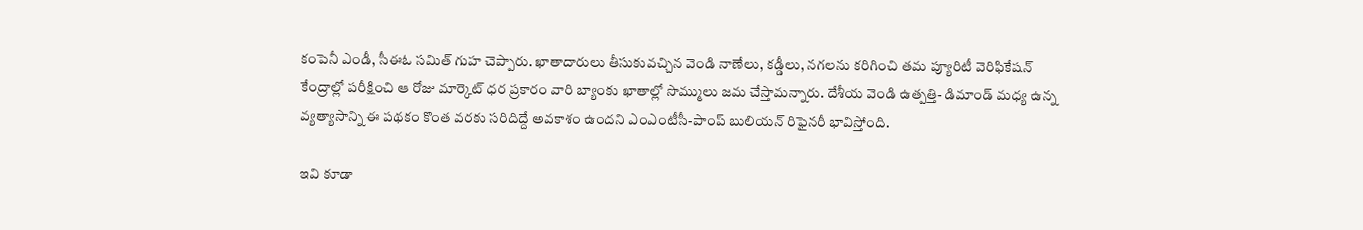కంపెనీ ఎండీ, సీఈఓ సమిత్‌ గుహ చెప్పారు. ఖాతాదారులు తీసుకువచ్చిన వెండి నాణేలు, కడ్డీలు, నగలను కరిగించి తమ ప్యూరిటీ వెరిఫికేషన్‌ కేంద్రాల్లో పరీక్షించి ఆ రోజు మార్కెట్‌ ధర ప్రకారం వారి బ్యాంకు ఖాతాల్లో సొమ్ములు జమ చేస్తామన్నారు. దేశీయ వెండి ఉత్పత్తి- డిమాండ్‌ మధ్య ఉన్న వ్యత్యాసాన్ని ఈ పథకం కొంత వరకు సరిదిద్దే అవకాశం ఉందని ఎంఎంటీసీ-పాంప్‌ బులియన్‌ రిఫైనరీ భావిస్తోంది.

ఇవి కూడా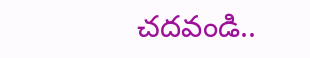చదవండి..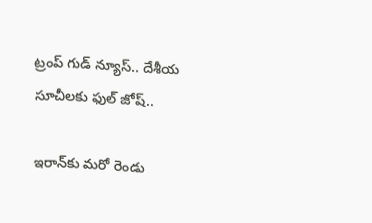ట్రంప్ గుడ్ న్యూస్.. దేశీయ సూచీలకు ఫుల్ జోష్..

ఇరాన్‌కు మరో రెండు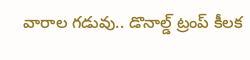వారాల గడువు.. డొనాల్డ్ ట్రంప్ కీలక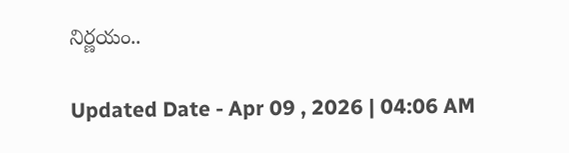నిర్ణయం..

Updated Date - Apr 09 , 2026 | 04:06 AM